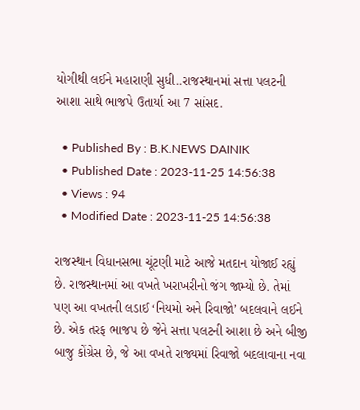યોગીથી લઈને મહારાણી સુધી..રાજસ્થાનમાં સત્તા પલટની આશા સાથે ભાજપે ઉતાર્યા આ 7 સાંસદ.

  • Published By : B.K.NEWS DAINIK
  • Published Date : 2023-11-25 14:56:38
  • Views : 94
  • Modified Date : 2023-11-25 14:56:38

રાજસ્થાન વિધાનસભા ચૂંટણી માટે આજે મતદાન યોજાઈ રહ્યું છે. રાજસ્થાનમાં આ વખતે ખરાખરીનો જંગ જામ્યો છે. તેમાં પણ આ વખતની લડાઈ ‘નિયમો અને રિવાજો’ બદલવાને લઈને છે. એક તરફ ભાજપ છે જેને સત્તા પલટની આશા છે અને બીજી બાજુ કોંગ્રેસ છે, જે આ વખતે રાજ્યમાં રિવાજો બદલાવાના નવા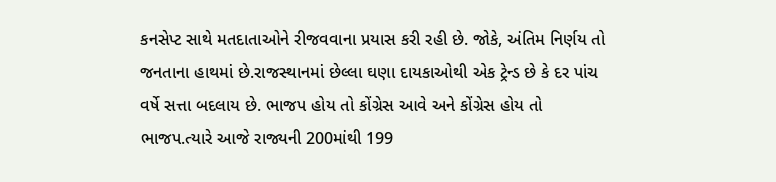કનસેપ્ટ સાથે મતદાતાઓને રીજવવાના પ્રયાસ કરી રહી છે. જોકે, અંતિમ નિર્ણય તો જનતાના હાથમાં છે.રાજસ્થાનમાં છેલ્લા ઘણા દાયકાઓથી એક ટ્રેન્ડ છે કે દર પાંચ વર્ષે સત્તા બદલાય છે. ભાજપ હોય તો કોંગ્રેસ આવે અને કોંગ્રેસ હોય તો ભાજપ.ત્યારે આજે રાજ્યની 200માંથી 199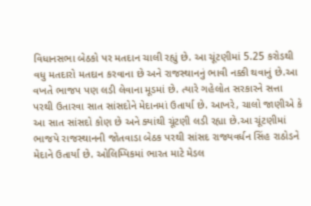વિધાનસભા બેઠકો પર મતદાન ચાલી રહ્યું છે. આ ચૂંટણીમાં 5.25 કરોડથી વધુ મતદારો મતદાન કરવાના છે અને રાજસ્થાનનું ભાવી નક્કી થવાનું છે.આ વખતે ભાજપ પણ લડી લેવાના મૂડમાં છે. ત્યારે ગહેલોત સરકારને સત્તા પરથી ઉતારવા સાત સાંસદોને મેદાનમાં ઉતાર્યા છે. આખરે, ચાલો જાણીએ કે આ સાત સાંસદો કોણ છે અને ક્યાંથી ચૂંટણી લડી રહ્યા છે.આ ચૂંટણીમાં ભાજપે રાજસ્થાનની જોતવાડા બેઠક પરથી સાંસદ રાજ્યવર્ધન સિંહ રાઠોડને મેદાને ઉતાર્યા છે. ઓલિમ્પિકમાં ભારત માટે મેડલ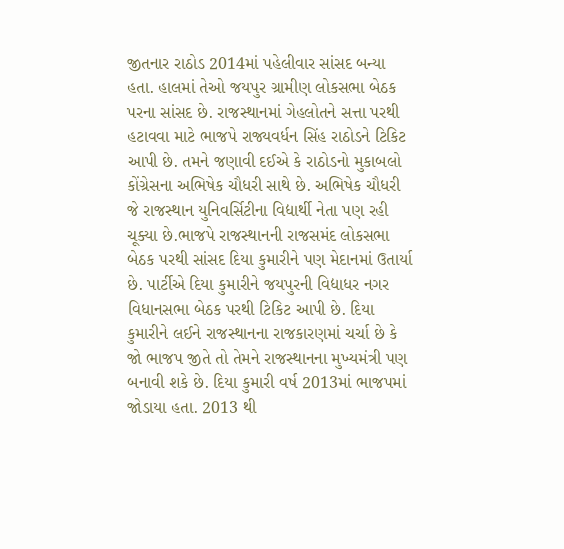જીતનાર રાઠોડ 2014માં પહેલીવાર સાંસદ બન્યા હતા. હાલમાં તેઓ જયપુર ગ્રામીણ લોકસભા બેઠક પરના સાંસદ છે. રાજસ્થાનમાં ગેહલોતને સત્તા પરથી હટાવવા માટે ભાજપે રાજ્યવર્ધન સિંહ રાઠોડને ટિકિટ આપી છે. તમને જણાવી દઈએ કે રાઠોડનો મુકાબલો કોંગ્રેસના અભિષેક ચૌધરી સાથે છે. અભિષેક ચૌધરી જે રાજસ્થાન યુનિવર્સિટીના વિદ્યાર્થી નેતા પણ રહી ચૂક્યા છે.ભાજપે રાજસ્થાનની રાજસમંદ લોકસભા બેઠક પરથી સાંસદ દિયા કુમારીને પણ મેદાનમાં ઉતાર્યા છે. પાર્ટીએ દિયા કુમારીને જયપુરની વિદ્યાધર નગર વિધાનસભા બેઠક પરથી ટિકિટ આપી છે. દિયા કુમારીને લઈને રાજસ્થાનના રાજકારણમાં ચર્ચા છે કે જો ભાજપ જીતે તો તેમને રાજસ્થાનના મુખ્યમંત્રી પણ બનાવી શકે છે. દિયા કુમારી વર્ષ 2013માં ભાજપમાં જોડાયા હતા. 2013 થી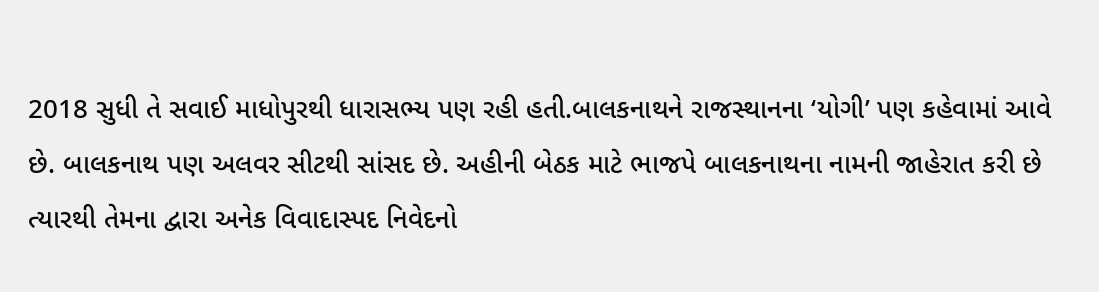2018 સુધી તે સવાઈ માધોપુરથી ધારાસભ્ય પણ રહી હતી.બાલકનાથને રાજસ્થાનના ‘યોગી’ પણ કહેવામાં આવે છે. બાલકનાથ પણ અલવર સીટથી સાંસદ છે. અહીની બેઠક માટે ભાજપે બાલકનાથના નામની જાહેરાત કરી છે ત્યારથી તેમના દ્વારા અનેક વિવાદાસ્પદ નિવેદનો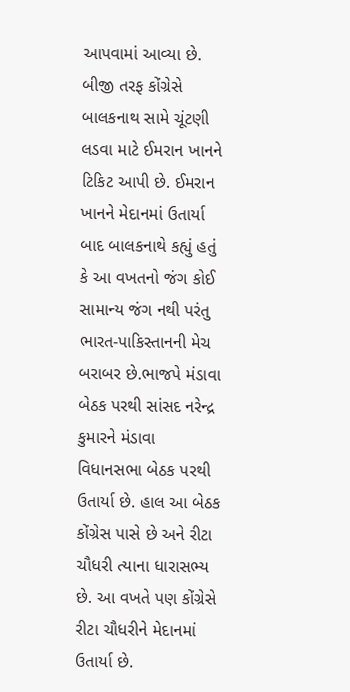આપવામાં આવ્યા છે. બીજી તરફ કોંગ્રેસે બાલકનાથ સામે ચૂંટણી લડવા માટે ઈમરાન ખાનને ટિકિટ આપી છે. ઈમરાન ખાનને મેદાનમાં ઉતાર્યા બાદ બાલકનાથે કહ્યું હતું કે આ વખતનો જંગ કોઈ સામાન્ય જંગ નથી પરંતુ ભારત-પાકિસ્તાનની મેચ બરાબર છે.ભાજપે મંડાવા બેઠક પરથી સાંસદ નરેન્દ્ર કુમારને મંડાવા વિધાનસભા બેઠક પરથી ઉતાર્યા છે. હાલ આ બેઠક કોંગ્રેસ પાસે છે અને રીટા ચૌધરી ત્યાના ધારાસભ્ય છે. આ વખતે પણ કોંગ્રેસે રીટા ચૌધરીને મેદાનમાં ઉતાર્યા છે.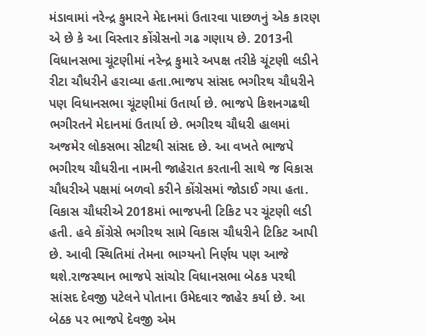મંડાવામાં નરેન્દ્ર કુમારને મેદાનમાં ઉતારવા પાછળનું એક કારણ એ છે કે આ વિસ્તાર કોંગ્રેસનો ગઢ ગણાય છે. 2013ની વિધાનસભા ચૂંટણીમાં નરેન્દ્ર કુમારે અપક્ષ તરીકે ચૂંટણી લડીને રીટા ચૌધરીને હરાવ્યા હતા.ભાજપ સાંસદ ભગીરથ ચૌધરીને પણ વિધાનસભા ચૂંટણીમાં ઉતાર્યા છે. ભાજપે કિશનગઢથી ભગીરતને મેદાનમાં ઉતાર્યા છે. ભગીરથ ચૌધરી હાલમાં અજમેર લોકસભા સીટથી સાંસદ છે. આ વખતે ભાજપે ભગીરથ ચૌધરીના નામની જાહેરાત કરતાની સાથે જ વિકાસ ચૌધરીએ પક્ષમાં બળવો કરીને કોંગ્રેસમાં જોડાઈ ગયા હતા. વિકાસ ચૌધરીએ 2018માં ભાજપની ટિકિટ પર ચૂંટણી લડી હતી. હવે કોંગ્રેસે ભગીરથ સામે વિકાસ ચૌધરીને ટિકિટ આપી છે. આવી સ્થિતિમાં તેમના ભાગ્યનો નિર્ણય પણ આજે થશે.રાજસ્થાન ભાજપે સાંચોર વિધાનસભા બેઠક પરથી સાંસદ દેવજી પટેલને પોતાના ઉમેદવાર જાહેર કર્યા છે. આ બેઠક પર ભાજપે દેવજી એમ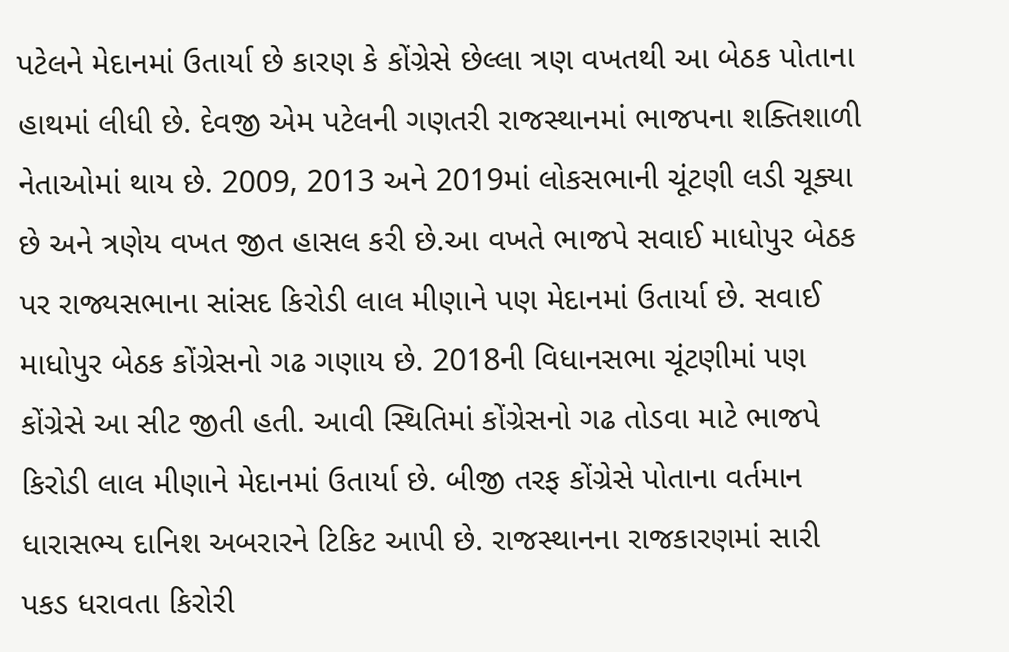પટેલને મેદાનમાં ઉતાર્યા છે કારણ કે કોંગ્રેસે છેલ્લા ત્રણ વખતથી આ બેઠક પોતાના હાથમાં લીધી છે. દેવજી એમ પટેલની ગણતરી રાજસ્થાનમાં ભાજપના શક્તિશાળી નેતાઓમાં થાય છે. 2009, 2013 અને 2019માં લોકસભાની ચૂંટણી લડી ચૂક્યા છે અને ત્રણેય વખત જીત હાસલ કરી છે.આ વખતે ભાજપે સવાઈ માધોપુર બેઠક પર રાજ્યસભાના સાંસદ કિરોડી લાલ મીણાને પણ મેદાનમાં ઉતાર્યા છે. સવાઈ માધોપુર બેઠક કોંગ્રેસનો ગઢ ગણાય છે. 2018ની વિધાનસભા ચૂંટણીમાં પણ કોંગ્રેસે આ સીટ જીતી હતી. આવી સ્થિતિમાં કોંગ્રેસનો ગઢ તોડવા માટે ભાજપે કિરોડી લાલ મીણાને મેદાનમાં ઉતાર્યા છે. બીજી તરફ કોંગ્રેસે પોતાના વર્તમાન ધારાસભ્ય દાનિશ અબરારને ટિકિટ આપી છે. રાજસ્થાનના રાજકારણમાં સારી પકડ ધરાવતા કિરોરી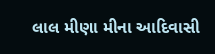લાલ મીણા મીના આદિવાસી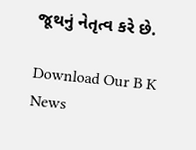જૂથનું નેતૃત્વ કરે છે.

Download Our B K News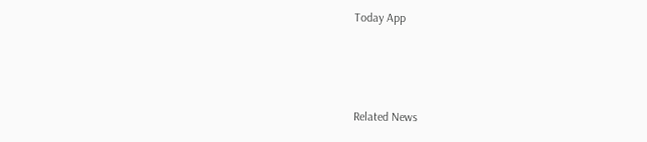Today App



Related News